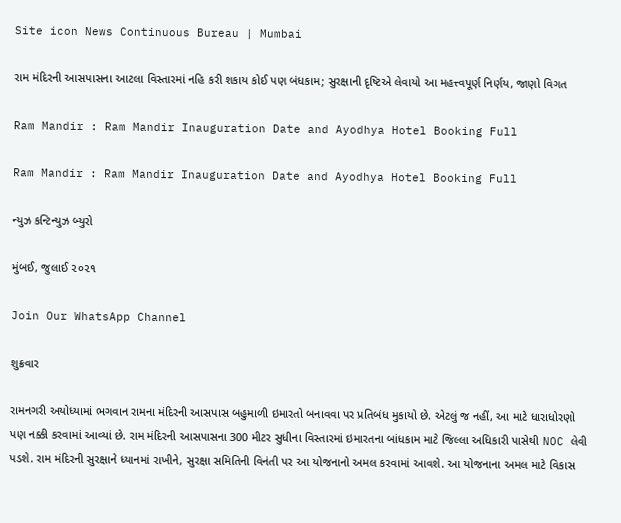Site icon News Continuous Bureau | Mumbai

રામ મંદિરની આસપાસના આટલા વિસ્તારમાં નહિ કરી શકાય કોઈ પણ બંધકામ; સુરક્ષાની દૃષ્ટિએ લેવાયો આ મહત્ત્વપૂર્ણ નિર્ણય, જાણો વિગત

Ram Mandir : Ram Mandir Inauguration Date and Ayodhya Hotel Booking Full

Ram Mandir : Ram Mandir Inauguration Date and Ayodhya Hotel Booking Full

ન્યુઝ કન્ટિન્યુઝ બ્યુરો

મુંબઈ, જુલાઈ ૨૦૨૧

Join Our WhatsApp Channel

શુક્રવાર

રામનગરી અયોધ્યામાં ભગવાન રામના મંદિરની આસપાસ બહુમાળી ઇમારતો બનાવવા પર પ્રતિબંધ મુકાયો છે. એટલું જ નહીં, આ માટે ધારાધોરણો પણ નક્કી કરવામાં આવ્યાં છે. રામ મંદિરની આસપાસના 300 મીટર સુધીના વિસ્તારમાં ઇમારતના બાંધકામ માટે જિલ્લા અધિકારી પાસેથી NOC લેવી પડશે. રામ મંદિરની સુરક્ષાને ધ્યાનમાં રાખીને, સુરક્ષા સમિતિની વિનંતી પર આ યોજનાનો અમલ કરવામાં આવશે. આ યોજનાના અમલ માટે વિકાસ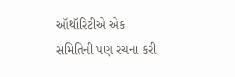ઑથૉરિટીએ એક સમિતિની પણ રચના કરી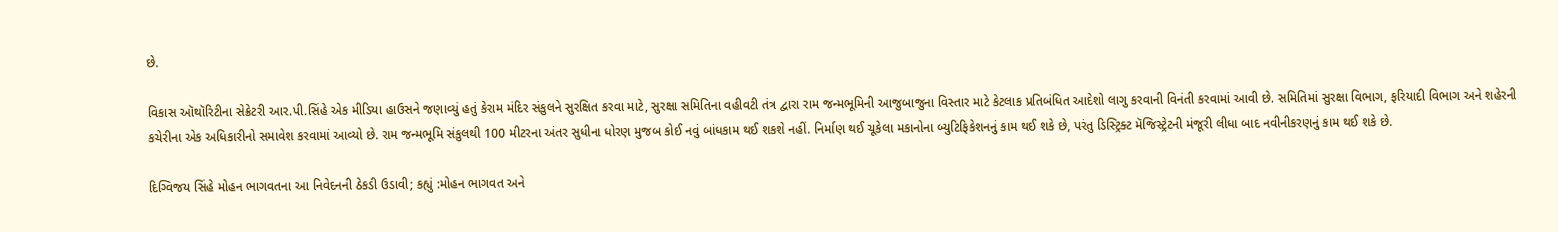છે.

વિકાસ ઑથૉરિટીના સેક્રેટરી આર.પી.સિંહે એક મીડિયા હાઉસને જણાવ્યું હતું કેરામ મંદિર સંકુલને સુરક્ષિત કરવા માટે, સુરક્ષા સમિતિના વહીવટી તંત્ર દ્વારા રામ જન્મભૂમિની આજુબાજુના વિસ્તાર માટે કેટલાક પ્રતિબંધિત આદેશો લાગુ કરવાની વિનંતી કરવામાં આવી છે. સમિતિમાં સુરક્ષા વિભાગ, ફરિયાદી વિભાગ અને શહેરની કચેરીના એક અધિકારીનો સમાવેશ કરવામાં આવ્યો છે. રામ જન્મભૂમિ સંકુલથી 100 મીટરના અંતર સુધીના ધોરણ મુજબ કોઈ નવું બાંધકામ થઈ શકશે નહીં. નિર્માણ થઈ ચૂકેલા મકાનોના બ્યુટિફિકેશનનું કામ થઈ શકે છે, પરંતુ ડિસ્ટ્રિક્ટ મૅજિસ્ટ્રેટની મંજૂરી લીધા બાદ નવીનીકરણનું કામ થઈ શકે છે.

દિગ્વિજય સિંહે મોહન ભાગવતના આ નિવેદનની ઠેકડી ઉડાવી; કહ્યું :મોહન ભાગવત અને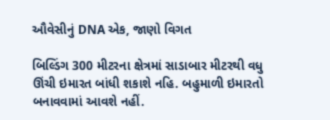ઔવેસીનું DNA એક, જાણો વિગત

બિલ્ડિંગ 300 મીટરના ક્ષેત્રમાં સાડાબાર મીટરથી વધુ ઊંચી ઇમારત બાંધી શકાશે નહિ. બહુમાળી ઇમારતો બનાવવામાં આવશે નહીં.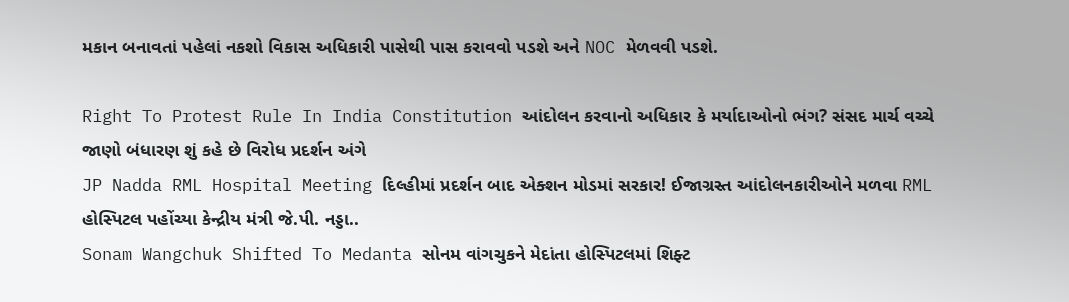મકાન બનાવતાં પહેલાં નકશો વિકાસ અધિકારી પાસેથી પાસ કરાવવો પડશે અને NOC મેળવવી પડશે.

Right To Protest Rule In India Constitution આંદોલન કરવાનો અધિકાર કે મર્યાદાઓનો ભંગ? સંસદ માર્ચ વચ્ચે જાણો બંધારણ શું કહે છે વિરોધ પ્રદર્શન અંગે
JP Nadda RML Hospital Meeting દિલ્હીમાં પ્રદર્શન બાદ એક્શન મોડમાં સરકાર! ઈજાગ્રસ્ત આંદોલનકારીઓને મળવા RML હોસ્પિટલ પહોંચ્યા કેન્દ્રીય મંત્રી જે.પી. નડ્ડા..
Sonam Wangchuk Shifted To Medanta સોનમ વાંગચુકને મેદાંતા હોસ્પિટલમાં શિફ્ટ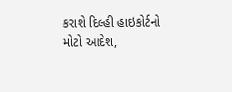કરાશે દિલ્હી હાઇકોર્ટનો મોટો આદેશ,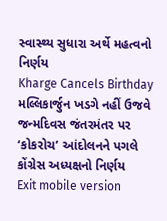સ્વાસ્થ્ય સુધારા અર્થે મહત્વનો નિર્ણય
Kharge Cancels Birthday મલ્લિકાર્જુન ખડગે નહીં ઉજવે જન્મદિવસ જંતરમંતર પર ‘કોકરોચ’ આંદોલનને પગલે કોંગ્રેસ અધ્યક્ષનો નિર્ણય
Exit mobile version